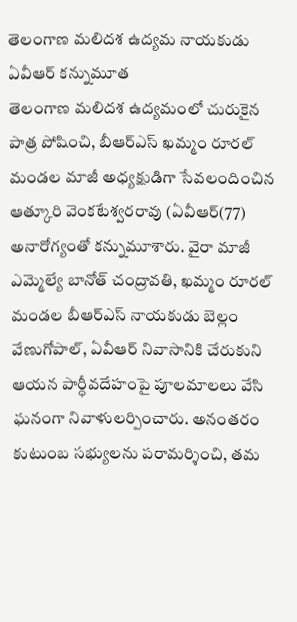తెలంగాణ మలిదశ ఉద్యమ నాయకుడు ఏవీఆర్ కన్నుమూత
తెలంగాణ మలిదశ ఉద్యమంలో చురుకైన పాత్ర పోషించి, బీఆర్ఎస్ ఖమ్మం రూరల్ మండల మాజీ అధ్యక్షుడిగా సేవలందించిన ఆత్కూరి వెంకటేశ్వరరావు (ఏవీఆర్(77) అనారోగ్యంతో కన్నుమూశారు. వైరా మాజీ ఎమ్మెల్యే బానోత్ చంద్రావతి, ఖమ్మం రూరల్ మండల బీఆర్ఎస్ నాయకుడు బెల్లం వేణుగోపాల్, ఏవీఆర్ నివాసానికి చేరుకుని ఆయన పార్ధీవదేహంపై పూలమాలలు వేసి ఘనంగా నివాళులర్పించారు. అనంతరం కుటుంబ సభ్యులను పరామర్శించి, తమ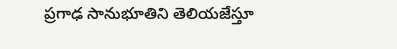ప్రగాఢ సానుభూతిని తెలియజేస్తూ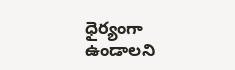ధైర్యంగా ఉండాలని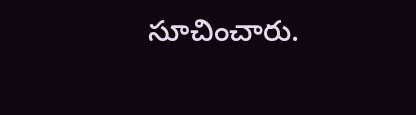సూచించారు.